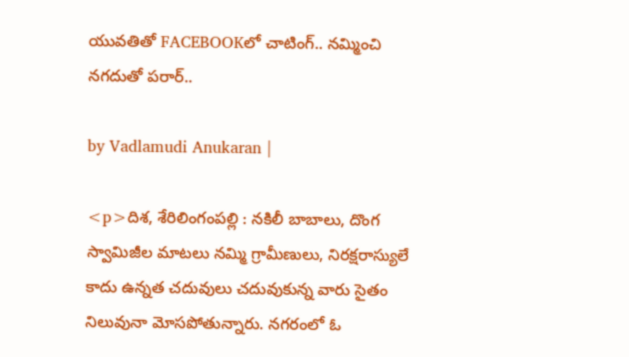యువతితో FACEBOOKలో చాటింగ్.. నమ్మించి నగదుతో పరార్..

by Vadlamudi Anukaran |

<p>దిశ, శేరిలింగంపల్లి : నకిలీ బాబాలు, దొంగ స్వామిజీల మాటలు నమ్మి గ్రామీణులు, నిరక్షరాస్యులే కాదు ఉన్నత చదువులు చదువుకున్న వారు సైతం నిలువునా మోసపోతున్నారు. నగరంలో ఓ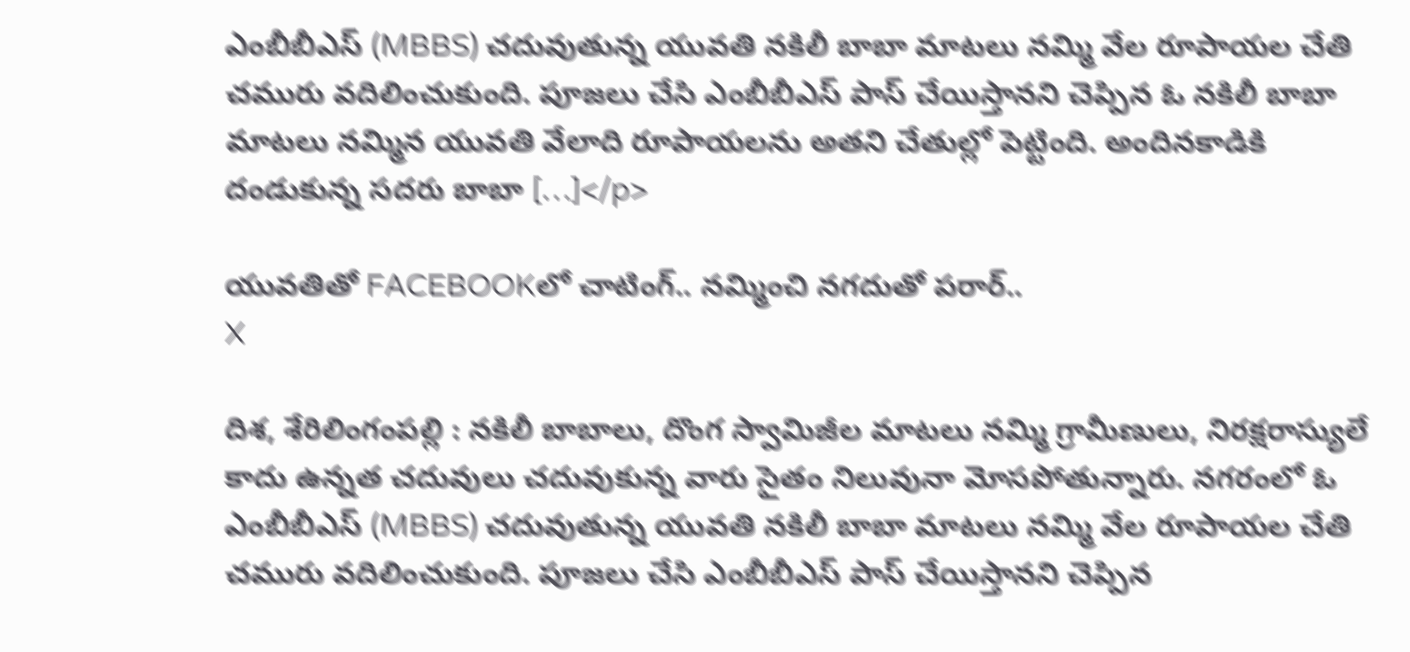ఎంబీబీఎస్ (MBBS) చదువుతున్న యువతి నకిలీ బాబా మాటలు నమ్మి వేల రూపాయల చేతి చమురు వదిలించుకుంది. పూజలు చేసి ఎంబీబీఎస్ పాస్ చేయిస్తానని చెప్పిన ఓ నకిలీ బాబా మాటలు నమ్మిన యువతి వేలాది రూపాయలను అతని చేతుల్లో పెట్టింది. అందినకాడికి దండుకున్న సదరు బాబా […]</p>

యువతితో FACEBOOKలో చాటింగ్.. నమ్మించి నగదుతో పరార్..
X

దిశ, శేరిలింగంపల్లి : నకిలీ బాబాలు, దొంగ స్వామిజీల మాటలు నమ్మి గ్రామీణులు, నిరక్షరాస్యులే కాదు ఉన్నత చదువులు చదువుకున్న వారు సైతం నిలువునా మోసపోతున్నారు. నగరంలో ఓ ఎంబీబీఎస్ (MBBS) చదువుతున్న యువతి నకిలీ బాబా మాటలు నమ్మి వేల రూపాయల చేతి చమురు వదిలించుకుంది. పూజలు చేసి ఎంబీబీఎస్ పాస్ చేయిస్తానని చెప్పిన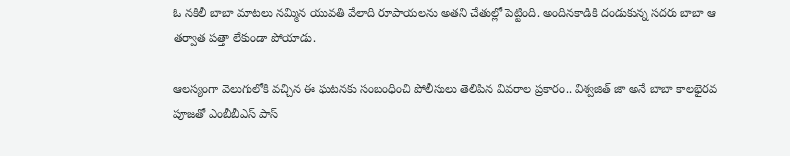ఓ నకిలీ బాబా మాటలు నమ్మిన యువతి వేలాది రూపాయలను అతని చేతుల్లో పెట్టింది. అందినకాడికి దండుకున్న సదరు బాబా ఆ తర్వాత పత్తా లేకుండా పోయాడు.

ఆలస్యంగా వెలుగులోకి వచ్చిన ఈ ఘటనకు సంబంధించి పోలీసులు తెలిపిన వివరాల ప్రకారం.. విశ్వజిత్ జా అనే బాబా కాలభైరవ పూజతో ఎంబీబీఎస్ పాస్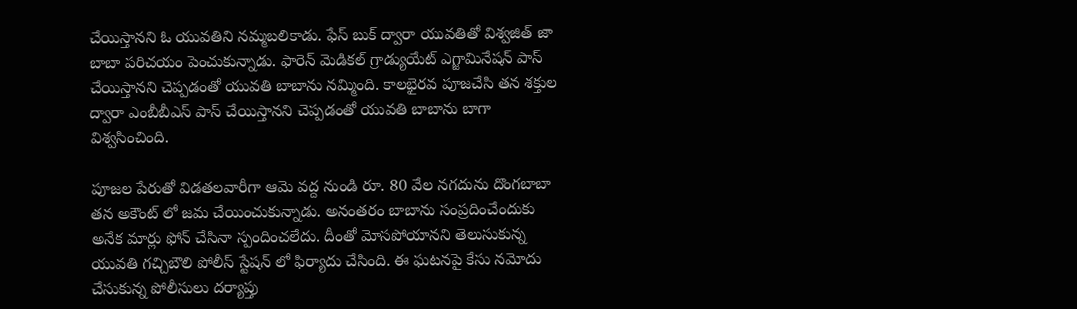చేయిస్తానని ఓ యువతిని నమ్మబలికాడు. ఫేస్ బుక్ ద్వారా యువతితో విశ్వజిత్ జా బాబా పరిచయం పెంచుకున్నాడు. ఫారెన్ మెడికల్ గ్రాడ్యుయేట్ ఎగ్జామినేషన్ పాస్ చేయిస్తానని చెప్పడంతో యువతి బాబాను నమ్మింది. కాలభైరవ పూజచేసి తన శక్తుల ద్వారా ఎంబీబీఎస్ పాస్ చేయిస్తానని చెప్పడంతో యువతి బాబాను బాగా విశ్వసించింది.

పూజల పేరుతో విడతలవారీగా ఆమె వద్ద నుండి రూ. 80 వేల నగదును దొంగబాబా తన అకౌంట్ లో జమ చేయించుకున్నాడు. అనంతరం బాబాను సంప్రదించేందుకు అనేక మార్లు ఫోన్ చేసినా స్పందించలేదు. దీంతో మోసపోయానని తెలుసుకున్న యువతి గచ్చిబౌలి పోలీస్ స్టేషన్‌ లో ఫిర్యాదు చేసింది. ఈ ఘటనపై కేసు నమోదు చేసుకున్న పోలీసులు దర్యాప్తు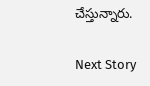చేస్తున్నారు.

Next Story